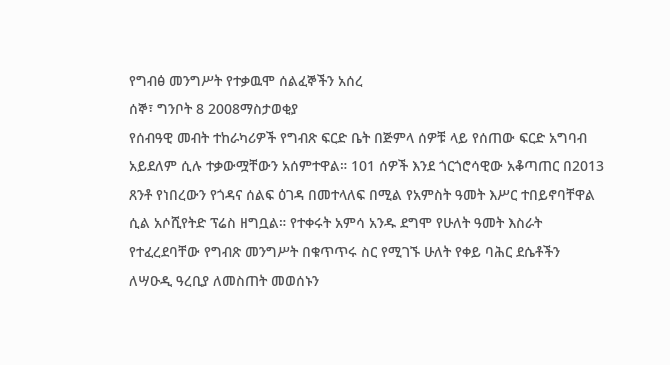የግብፅ መንግሥት የተቃዉሞ ሰልፈኞችን አሰረ
ሰኞ፣ ግንቦት 8 2008ማስታወቂያ
የሰብዓዊ መብት ተከራካሪዎች የግብጽ ፍርድ ቤት በጅምላ ሰዎቹ ላይ የሰጠው ፍርድ አግባብ አይደለም ሲሉ ተቃውሟቸውን አሰምተዋል። 101 ሰዎች እንደ ጎርጎሮሳዊው አቆጣጠር በ2013 ጸንቶ የነበረውን የጎዳና ሰልፍ ዕገዳ በመተላለፍ በሚል የአምስት ዓመት እሥር ተበይኖባቸዋል ሲል አሶሺየትድ ፕሬስ ዘግቧል። የተቀሩት አምሳ አንዱ ደግሞ የሁለት ዓመት እስራት የተፈረደባቸው የግብጽ መንግሥት በቁጥጥሩ ስር የሚገኙ ሁለት የቀይ ባሕር ደሴቶችን ለሣዑዲ ዓረቢያ ለመስጠት መወሰኑን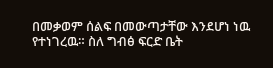በመቃወም ሰልፍ በመውጣታቸው እንደሆነ ነዉ የተነገረዉ። ስለ ግብፅ ፍርድ ቤት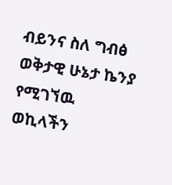ብይንና ስለ ግብፅ ወቅታዊ ሁኔታ ኬንያ የሚገኘዉ ወኪላችን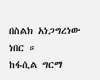በስልክ አነጋግረነው ነበር ።
ከፋሲል ግርማ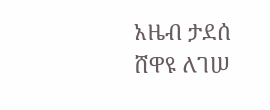አዜብ ታደሰ
ሸዋዩ ለገሠ